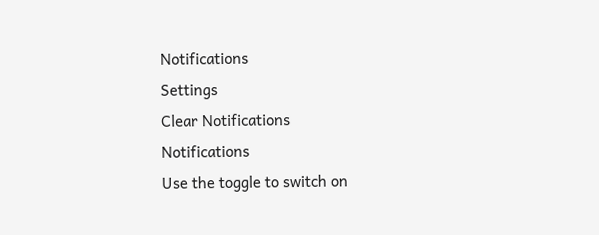Notifications
Settings
Clear Notifications
Notifications
Use the toggle to switch on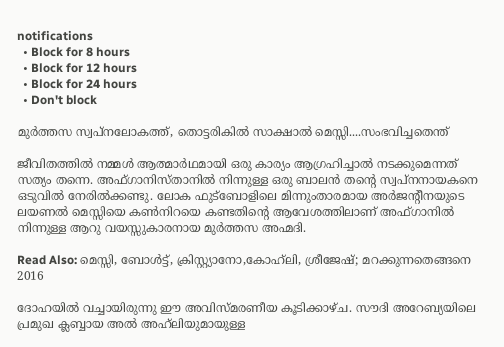notifications
  • Block for 8 hours
  • Block for 12 hours
  • Block for 24 hours
  • Don't block

മുര്‍ത്തസ സ്വപ്‌നലോകത്ത്, തൊട്ടരികില്‍ സാക്ഷാല്‍ മെസ്സി....സംഭവിച്ചതെന്ത്‌

ജീവിതത്തില്‍ നമ്മള്‍ ആത്മാര്‍ഥമായി ഒരു കാര്യം ആഗ്രഹിച്ചാല്‍ നടക്കുമെന്നത് സത്യം തന്നെ. അഫ്ഗാനിസ്താനില്‍ നിന്നുള്ള ഒരു ബാലന്‍ തന്റെ സ്വപ്‌നനായകനെ ഒടുവില്‍ നേരില്‍ക്കണ്ടു. ലോക ഫുട്‌ബോളിലെ മിന്നുംതാരമായ അര്‍ജന്റീനയുടെ ലയണല്‍ മെസ്സിയെ കണ്‍നിറയെ കണ്ടതിന്റെ ആവേശത്തിലാണ് അഫ്ഗാനില്‍ നിന്നുള്ള ആറു വയസ്സുകാരനായ മുര്‍ത്തസ അഹ്മദി.

Read Also: മെസ്സി, ബോള്‍ട്ട്, ക്രിസ്റ്റ്യാനോ,കോഹ്‌ലി, ശ്രീജേഷ്; മറക്കുന്നതെങ്ങനെ 2016

ദോഹയില്‍ വച്ചായിരുന്നു ഈ അവിസ്മരണീയ കൂടിക്കാഴ്ച. സൗദി അറേബ്യയിലെ പ്രമുഖ ക്ലബ്ബായ അല്‍ അഹ്‌ലിയുമായുള്ള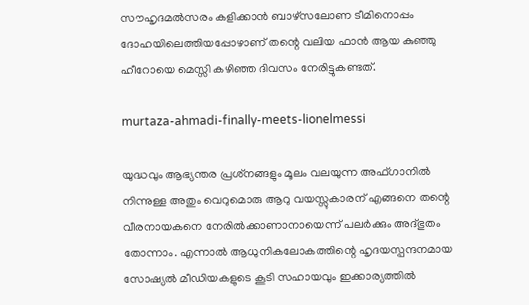സൗഹൃദമല്‍സരം കളിക്കാന്‍ ബാഴ്‌സലോണ ടീമിനൊപ്പം ദോഹയിലെത്തിയപ്പോഴാണ് തന്റെ വലിയ ഫാന്‍ ആയ കുഞ്ഞു ഹീറോയെ മെസ്സി കഴിഞ്ഞ ദിവസം നേരിട്ടുകണ്ടത്.

murtaza-ahmadi-finally-meets-lionelmessi

യുദ്ധവും ആഭ്യന്തര പ്രശ്‌നങ്ങളും മൂലം വലയുന്ന അഫ്ഗാനില്‍ നിന്നുള്ള അതും വെറുമൊരു ആറു വയസ്സുകാരന് എങ്ങനെ തന്റെ വീരനായകനെ നേരില്‍ക്കാണാനായെന്ന് പലര്‍ക്കും അദ്ഭുതം തോന്നാം. എന്നാല്‍ ആധുനികലോകത്തിന്റെ ഹൃദയസ്പന്ദനമായ സോഷ്യല്‍ മീഡിയകളുടെ കൂടി സഹായവും ഇക്കാര്യത്തില്‍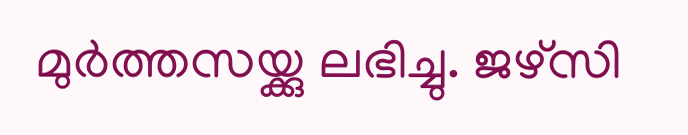മുര്‍ത്തസയ്ക്കു ലഭിച്ചു. ജഴ്‌സി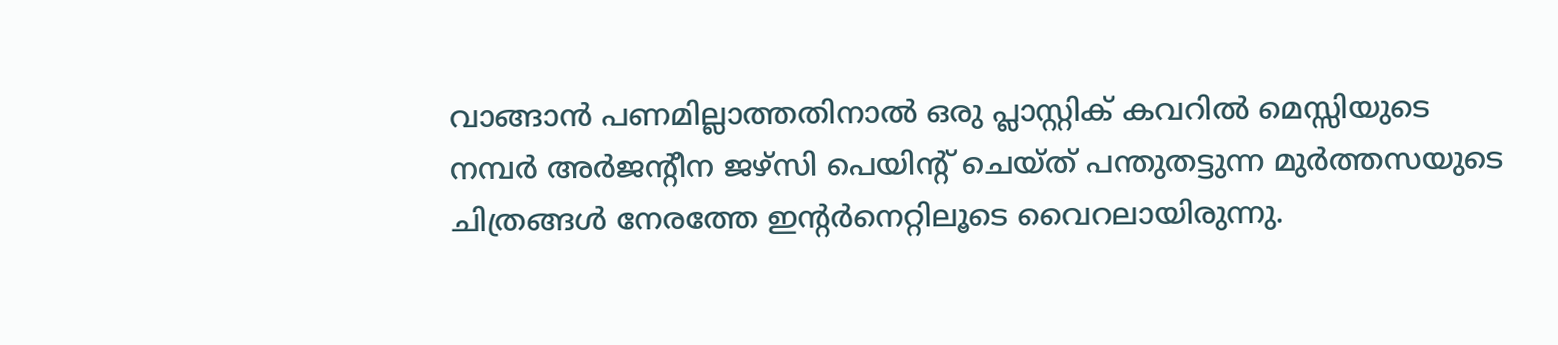വാങ്ങാന്‍ പണമില്ലാത്തതിനാല്‍ ഒരു പ്ലാസ്റ്റിക് കവറില്‍ മെസ്സിയുടെ നമ്പര്‍ അര്‍ജന്റീന ജഴ്‌സി പെയിന്റ് ചെയ്ത് പന്തുതട്ടുന്ന മുര്‍ത്തസയുടെ ചിത്രങ്ങള്‍ നേരത്തേ ഇന്‍റര്‍നെറ്റിലൂടെ വൈറലായിരുന്നു.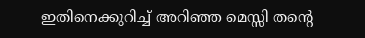ഇതിനെക്കുറിച്ച് അറിഞ്ഞ മെസ്സി തന്റെ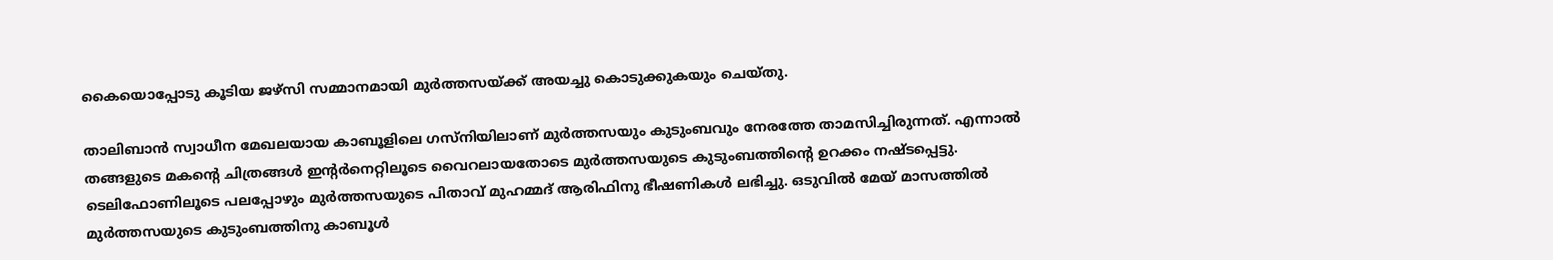കൈയൊപ്പോടു കൂടിയ ജഴ്‌സി സമ്മാനമായി മുര്‍ത്തസയ്ക്ക് അയച്ചു കൊടുക്കുകയും ചെയ്തു.

താലിബാന്‍ സ്വാധീന മേഖലയായ കാബൂളിലെ ഗസ്‌നിയിലാണ് മുര്‍ത്തസയും കുടുംബവും നേരത്തേ താമസിച്ചിരുന്നത്. എന്നാല്‍ തങ്ങളുടെ മകന്റെ ചിത്രങ്ങള്‍ ഇന്റര്‍നെറ്റിലൂടെ വൈറലായതോടെ മുര്‍ത്തസയുടെ കുടുംബത്തിന്റെ ഉറക്കം നഷ്ടപ്പെട്ടു. ടെലിഫോണിലൂടെ പലപ്പോഴും മുര്‍ത്തസയുടെ പിതാവ് മുഹമ്മദ് ആരിഫിനു ഭീഷണികള്‍ ലഭിച്ചു. ഒടുവില്‍ മേയ് മാസത്തില്‍ മുര്‍ത്തസയുടെ കുടുംബത്തിനു കാബൂള്‍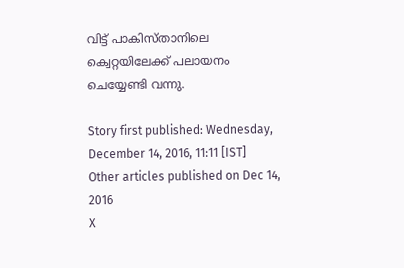വിട്ട് പാകിസ്താനിലെ ക്വെറ്റയിലേക്ക് പലായനം ചെയ്യേണ്ടി വന്നു.

Story first published: Wednesday, December 14, 2016, 11:11 [IST]
Other articles published on Dec 14, 2016
X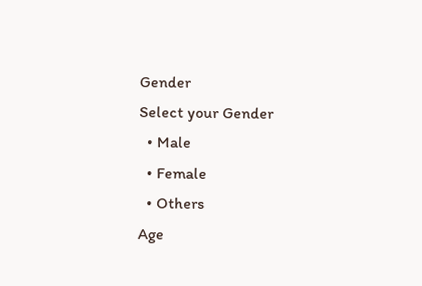Gender
Select your Gender
  • Male
  • Female
  • Others
Age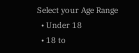Select your Age Range
  • Under 18
  • 18 to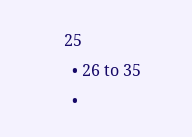25
  • 26 to 35
  •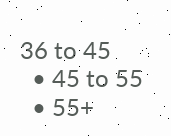36 to 45
  • 45 to 55
  • 55+